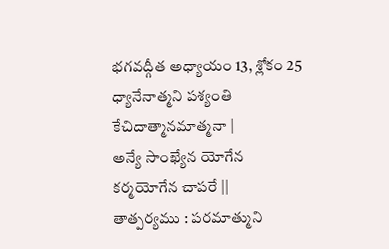భగవద్గీత అధ్యాయం 13, శ్లోకం 25
ధ్యానేనాత్మని పశ్యంతి
కేచిదాత్మానమాత్మనా |
అన్యే సాంఖ్యేన యోగేన
కర్మయోగేన చాపరే ||
తాత్పర్యము : పరమాత్ముని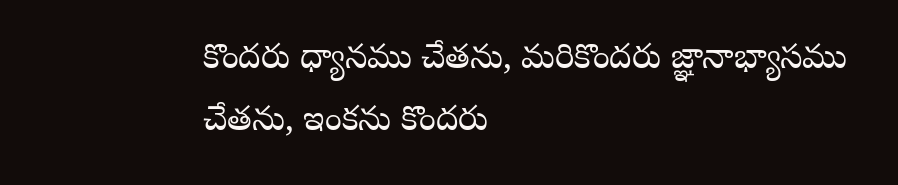కొందరు ధ్యానము చేతను, మరికొందరు జ్ఞానాభ్యాసము చేతను, ఇంకను కొందరు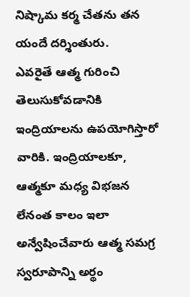నిష్కామ కర్మ చేతను తన యందే దర్శింతురు.
ఎవరైతే ఆత్మ గురించి తెలుసుకోవడానికి ఇంద్రియాలను ఉపయోగిస్తారో వారికి. ఇంద్రియాలకూ, ఆత్మకూ మధ్య విభజన లేనంత కాలం ఇలా అన్వేషించేవారు ఆత్మ సమగ్ర స్వరూపాన్ని అర్థం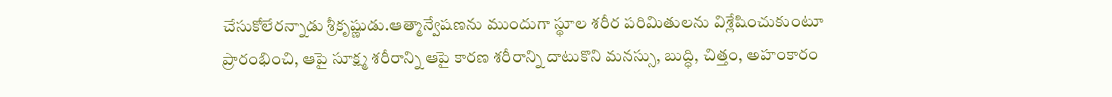చేసుకోలేరన్నాడు శ్రీకృష్ణుడు.ఆత్మాన్వేషణను ముందుగా స్థూల శరీర పరిమితులను విశ్లేషించుకుంటూ ప్రారంభించి, ఆపై సూక్ష్మ శరీరాన్ని ఆపై కారణ శరీరాన్ని దాటుకొని మనస్సు, బుద్ధి, చిత్తం, అహంకారం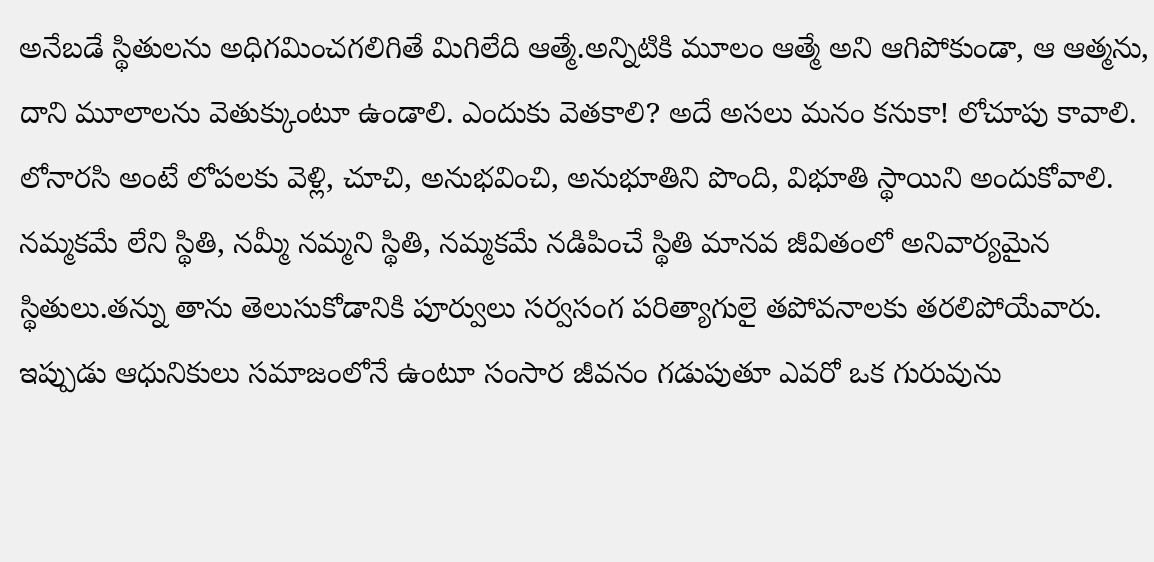అనేబడే స్థితులను అధిగమించగలిగితే మిగిలేది ఆత్మే.అన్నిటికి మూలం ఆత్మే అని ఆగిపోకుండా, ఆ ఆత్మను, దాని మూలాలను వెతుక్కుంటూ ఉండాలి. ఎందుకు వెతకాలి? అదే అసలు మనం కనుకా! లోచూపు కావాలి. లోనారసి అంటే లోపలకు వెళ్లి, చూచి, అనుభవించి, అనుభూతిని పొంది, విభూతి స్థాయిని అందుకోవాలి. నమ్మకమే లేని స్థితి, నమ్మీ నమ్మని స్థితి, నమ్మకమే నడిపించే స్థితి మానవ జీవితంలో అనివార్యమైన స్థితులు.తన్ను తాను తెలుసుకోడానికి పూర్వులు సర్వసంగ పరిత్యాగులై తపోవనాలకు తరలిపోయేవారు. ఇప్పుడు ఆధునికులు సమాజంలోనే ఉంటూ సంసార జీవనం గడుపుతూ ఎవరో ఒక గురువును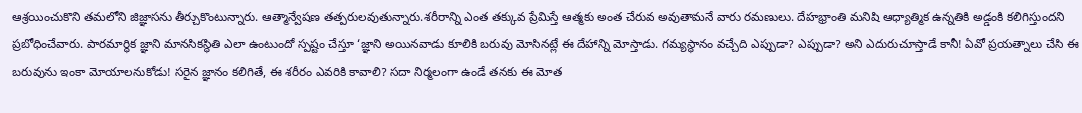ఆశ్రయించుకొని తమలోని జిజ్ఞాసను తీర్చుకొంటున్నారు. ఆత్మాన్వేషణ తత్పరులవుతున్నారు.శరీరాన్ని ఎంత తక్కువ ప్రేమిస్తే ఆత్మకు అంత చేరువ అవుతామనే వారు రమణులు. దేహభ్రాంతి మనిషి ఆధ్యాత్మిక ఉన్నతికి అడ్డంకి కలిగిస్తుందని ప్రబోధించేవారు. పారమార్థిక జ్ఞాని మానసికస్థితి ఎలా ఉంటుందో స్పష్టం చేస్తూ ‘జ్ఞాని అయినవాడు కూలికి బరువు మోసినట్లే ఈ దేహాన్ని మోస్తాడు. గమ్యస్థానం వచ్చేది ఎప్పుడా? ఎప్పుడా? అని ఎదురుచూస్తాడే కానీ! ఏవో ప్రయత్నాలు చేసి ఈ బరువును ఇంకా మోయాలనుకోడు! సరైన జ్ఞానం కలిగితే, ఈ శరీరం ఎవరికి కావాలి? సదా నిర్మలంగా ఉండే తనకు ఈ మోత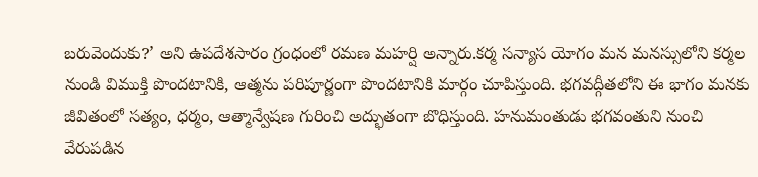బరువెందుకు?’ అని ఉపదేశసారం గ్రంధంలో రమణ మహర్షి అన్నారు.కర్మ సన్యాస యోగం మన మనస్సులోని కర్మల నుండి విముక్తి పొందటానికి, ఆత్మను పరిపూర్ణంగా పొందటానికి మార్గం చూపిస్తుంది. భగవద్గీతలోని ఈ భాగం మనకు జీవితంలో సత్యం, ధర్మం, ఆత్మాన్వేషణ గురించి అద్భుతంగా బొధిస్తుంది. హనుమంతుడు భగవంతుని నుంచి వేరుపడిన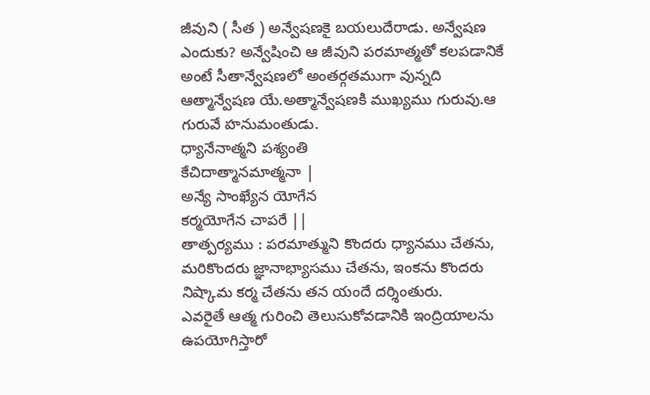జీవుని ( సీత ) అన్వేషణకై బయలుదేరాడు. అన్వేషణ ఎందుకు? అన్వేషించి ఆ జీవుని పరమాత్మతో కలపడానికే అంటే సీతాన్వేషణలో అంతర్గతముగా వున్నది ఆత్మాన్వేషణ యే.అత్మాన్వేషణకి ముఖ్యము గురువు.ఆ గురువే హనుమంతుడు.
ధ్యానేనాత్మని పశ్యంతి
కేచిదాత్మానమాత్మనా |
అన్యే సాంఖ్యేన యోగేన
కర్మయోగేన చాపరే ||
తాత్పర్యము : పరమాత్ముని కొందరు ధ్యానము చేతను, మరికొందరు జ్ఞానాభ్యాసము చేతను, ఇంకను కొందరు నిష్కామ కర్మ చేతను తన యందే దర్శింతురు.
ఎవరైతే ఆత్మ గురించి తెలుసుకోవడానికి ఇంద్రియాలను ఉపయోగిస్తారో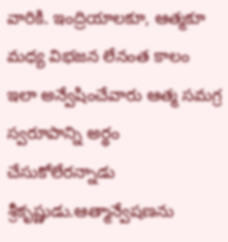వారికి. ఇంద్రియాలకూ, ఆత్మకూ మధ్య విభజన లేనంత కాలం ఇలా అన్వేషించేవారు ఆత్మ సమగ్ర స్వరూపాన్ని అర్థం చేసుకోలేరన్నాడు శ్రీకృష్ణుడు.ఆత్మాన్వేషణను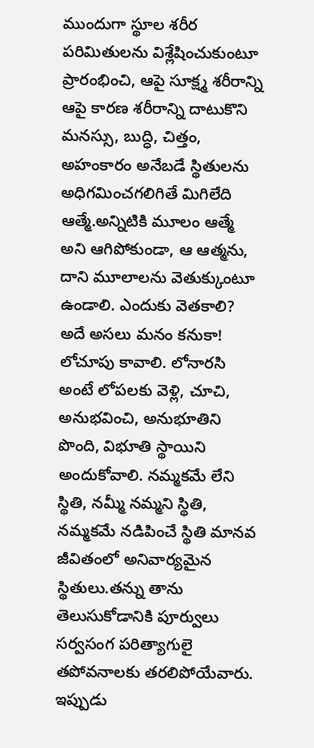ముందుగా స్థూల శరీర పరిమితులను విశ్లేషించుకుంటూ ప్రారంభించి, ఆపై సూక్ష్మ శరీరాన్ని ఆపై కారణ శరీరాన్ని దాటుకొని మనస్సు, బుద్ధి, చిత్తం, అహంకారం అనేబడే స్థితులను అధిగమించగలిగితే మిగిలేది ఆత్మే.అన్నిటికి మూలం ఆత్మే అని ఆగిపోకుండా, ఆ ఆత్మను, దాని మూలాలను వెతుక్కుంటూ ఉండాలి. ఎందుకు వెతకాలి? అదే అసలు మనం కనుకా! లోచూపు కావాలి. లోనారసి అంటే లోపలకు వెళ్లి, చూచి, అనుభవించి, అనుభూతిని పొంది, విభూతి స్థాయిని అందుకోవాలి. నమ్మకమే లేని స్థితి, నమ్మీ నమ్మని స్థితి, నమ్మకమే నడిపించే స్థితి మానవ జీవితంలో అనివార్యమైన స్థితులు.తన్ను తాను తెలుసుకోడానికి పూర్వులు సర్వసంగ పరిత్యాగులై తపోవనాలకు తరలిపోయేవారు. ఇప్పుడు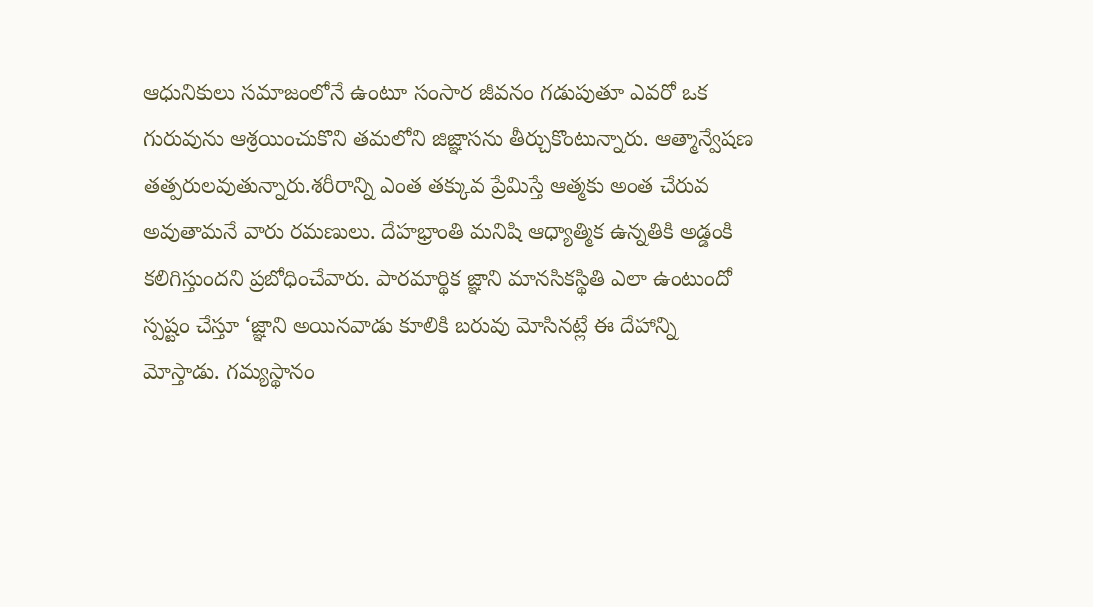ఆధునికులు సమాజంలోనే ఉంటూ సంసార జీవనం గడుపుతూ ఎవరో ఒక గురువును ఆశ్రయించుకొని తమలోని జిజ్ఞాసను తీర్చుకొంటున్నారు. ఆత్మాన్వేషణ తత్పరులవుతున్నారు.శరీరాన్ని ఎంత తక్కువ ప్రేమిస్తే ఆత్మకు అంత చేరువ అవుతామనే వారు రమణులు. దేహభ్రాంతి మనిషి ఆధ్యాత్మిక ఉన్నతికి అడ్డంకి కలిగిస్తుందని ప్రబోధించేవారు. పారమార్థిక జ్ఞాని మానసికస్థితి ఎలా ఉంటుందో స్పష్టం చేస్తూ ‘జ్ఞాని అయినవాడు కూలికి బరువు మోసినట్లే ఈ దేహాన్ని మోస్తాడు. గమ్యస్థానం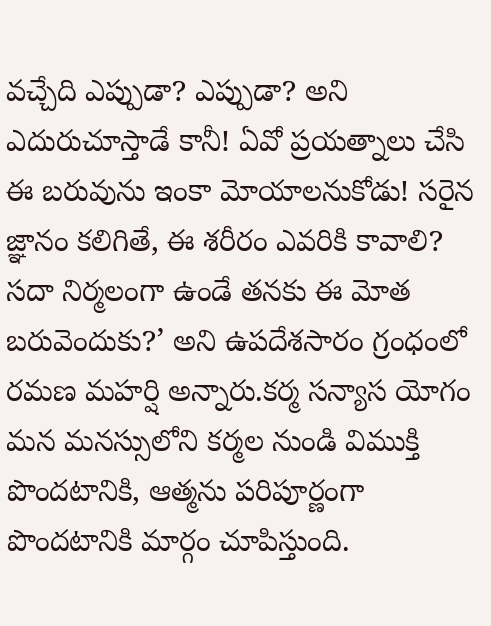వచ్చేది ఎప్పుడా? ఎప్పుడా? అని ఎదురుచూస్తాడే కానీ! ఏవో ప్రయత్నాలు చేసి ఈ బరువును ఇంకా మోయాలనుకోడు! సరైన జ్ఞానం కలిగితే, ఈ శరీరం ఎవరికి కావాలి? సదా నిర్మలంగా ఉండే తనకు ఈ మోత బరువెందుకు?’ అని ఉపదేశసారం గ్రంధంలో రమణ మహర్షి అన్నారు.కర్మ సన్యాస యోగం మన మనస్సులోని కర్మల నుండి విముక్తి పొందటానికి, ఆత్మను పరిపూర్ణంగా పొందటానికి మార్గం చూపిస్తుంది.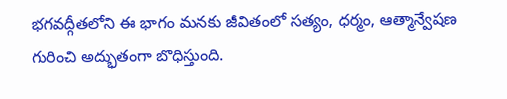భగవద్గీతలోని ఈ భాగం మనకు జీవితంలో సత్యం, ధర్మం, ఆత్మాన్వేషణ గురించి అద్భుతంగా బొధిస్తుంది.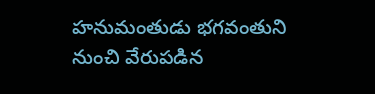హనుమంతుడు భగవంతుని నుంచి వేరుపడిన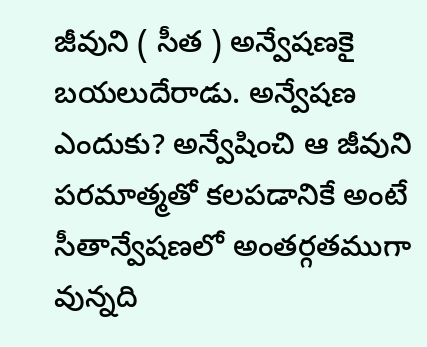జీవుని ( సీత ) అన్వేషణకై బయలుదేరాడు. అన్వేషణ ఎందుకు? అన్వేషించి ఆ జీవుని పరమాత్మతో కలపడానికే అంటే సీతాన్వేషణలో అంతర్గతముగా వున్నది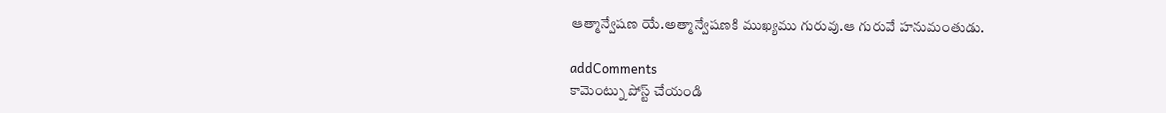ఆత్మాన్వేషణ యే.అత్మాన్వేషణకి ముఖ్యము గురువు.ఆ గురువే హనుమంతుడు.

addComments
కామెంట్ను పోస్ట్ చేయండి